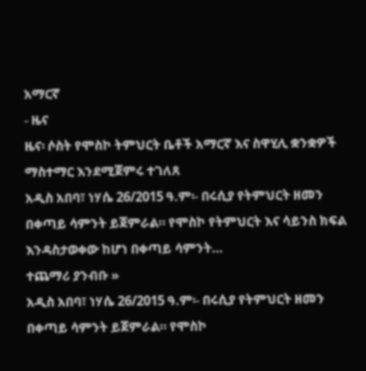አማርኛ
- ዜና
ዜና፡ ሶስት የሞስኮ ትምህርት ቤቶች አማርኛ እና ስዋሂሊ ቋንቋዎች ማስተማር እንደሚጀምሩ ተገለጸ
አዲስ አበባ፣ ነሃሴ 26/2015 ዓ.ም፡- በሩሲያ የትምህርት ዘመን በቀጣይ ሳምንት ይጀምራል። የሞስኮ የትምህርት እና ሳይንስ ክፍል እንዳስታወቀው ከሆነ በቀጣይ ሳምንት…
ተጨማሪ ያንብቡ »
አዲስ አበባ፣ ነሃሴ 26/2015 ዓ.ም፡- በሩሲያ የትምህርት ዘመን በቀጣይ ሳምንት ይጀምራል። የሞስኮ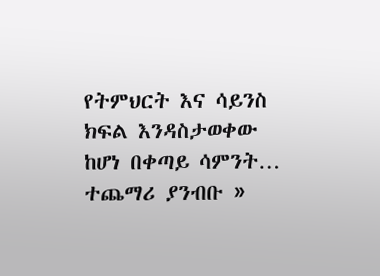የትምህርት እና ሳይንስ ክፍል እንዳስታወቀው ከሆነ በቀጣይ ሳምንት…
ተጨማሪ ያንብቡ »